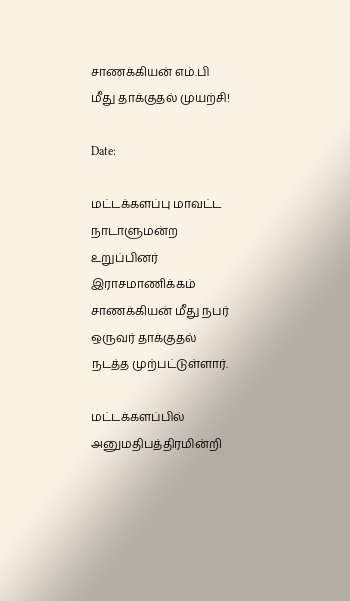சாணக்கியன் எம்.பி மீது தாக்குதல் முயற்சி!

Date:

மட்டக்களப்பு மாவட்ட நாடாளுமன்ற உறுப்பினர் இராசமாணிக்கம் சாணக்கியன் மீது நபர் ஒருவர் தாக்குதல் நடத்த முற்பட்டுள்ளார்.

மட்டக்களப்பில் அனுமதிபத்திரமின்றி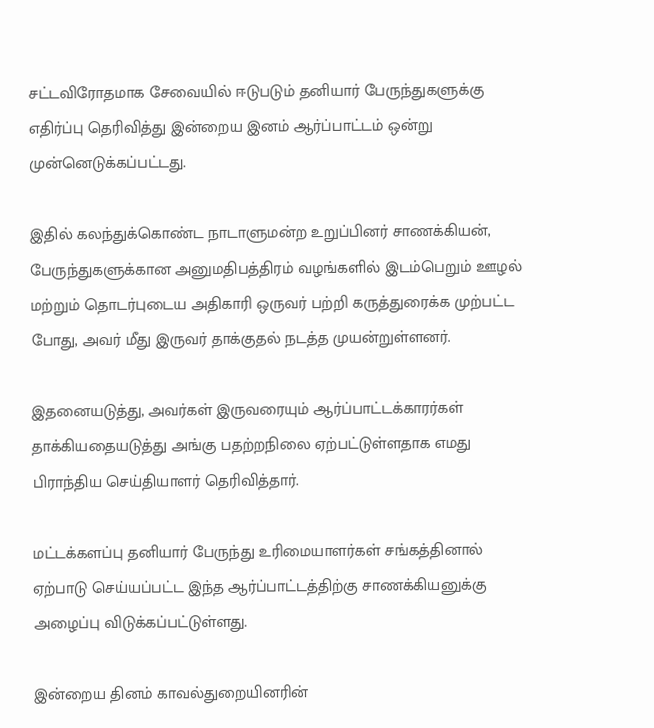சட்டவிரோதமாக சேவையில் ஈடுபடும் தனியார் பேருந்துகளுக்கு எதிர்ப்பு தெரிவித்து இன்றைய இனம் ஆர்ப்பாட்டம் ஒன்று முன்னெடுக்கப்பட்டது.

இதில் கலந்துக்கொண்ட நாடாளுமன்ற உறுப்பினர் சாணக்கியன், பேருந்துகளுக்கான அனுமதிபத்திரம் வழங்களில் இடம்பெறும் ஊழல் மற்றும் தொடர்புடைய அதிகாரி ஒருவர் பற்றி கருத்துரைக்க முற்பட்ட போது, அவர் மீது இருவர் தாக்குதல் நடத்த முயன்றுள்ளனர்.

இதனையடுத்து, அவர்கள் இருவரையும் ஆர்ப்பாட்டக்காரர்கள் தாக்கியதையடுத்து அங்கு பதற்றநிலை ஏற்பட்டுள்ளதாக எமது பிராந்திய செய்தியாளர் தெரிவித்தார்.

மட்டக்களப்பு தனியார் பேருந்து உரிமையாளர்கள் சங்கத்தினால் ஏற்பாடு செய்யப்பட்ட இந்த ஆர்ப்பாட்டத்திற்கு சாணக்கியனுக்கு அழைப்பு விடுக்கப்பட்டுள்ளது.

இன்றைய தினம் காவல்துறையினரின்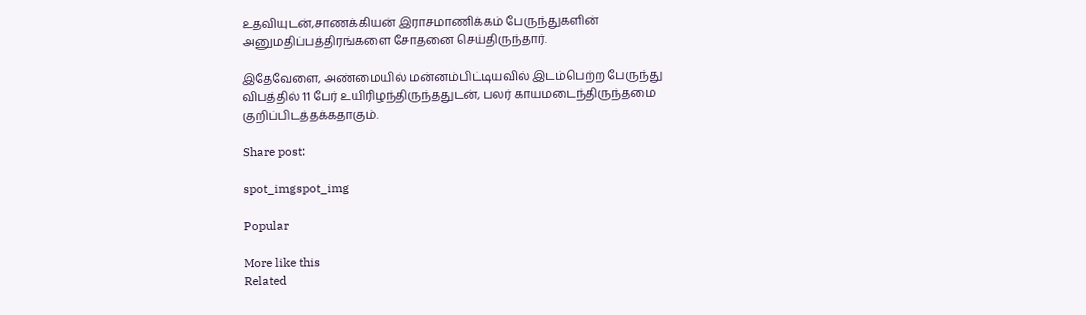உதவியுடன்,சாணக்கியன் இராசமாணிக்கம் பேருந்துகளின் அனுமதிப்பத்திரங்களை சோதனை செய்திருந்தார்.

இதேவேளை, அண்மையில் மன்னம்பிட்டியவில் இடம்பெற்ற பேருந்து விபத்தில் 11 பேர் உயிரிழந்திருந்ததுடன், பலர் காயமடைந்திருந்தமை குறிப்பிடத்தக்கதாகும்.

Share post:

spot_imgspot_img

Popular

More like this
Related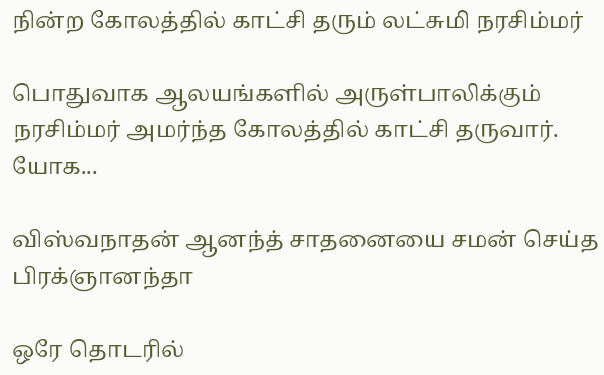நின்ற கோலத்தில் காட்சி தரும் லட்சுமி நரசிம்மர்

பொதுவாக ஆலயங்களில் அருள்பாலிக்கும் நரசிம்மர் அமர்ந்த கோலத்தில் காட்சி தருவார். யோக...

விஸ்வநாதன் ஆனந்த் சாதனையை சமன் செய்த பிரக்ஞானந்தா

ஒரே தொடரில்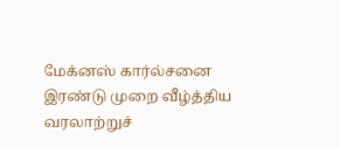மேக்னஸ் கார்ல்சனை இரண்டு முறை வீழ்த்திய வரலாற்றுச்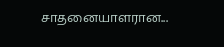சாதனையாளரான...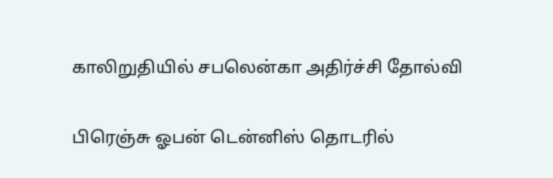காலிறுதியில் சபலென்கா அதிர்ச்சி தோல்வி

பிரெஞ்சு ஓபன் டென்னிஸ் தொடரில்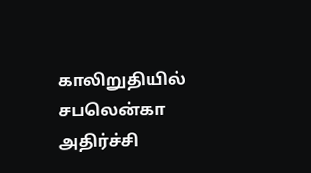காலிறுதியில் சபலென்கா அதிர்ச்சி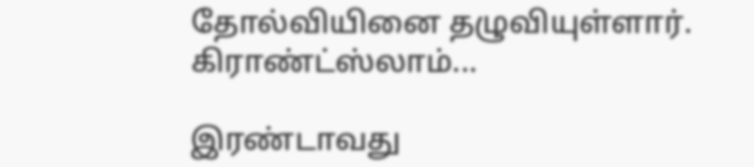தோல்வியினை தழுவியுள்ளார். கிராண்ட்ஸ்லாம்...

இரண்டாவது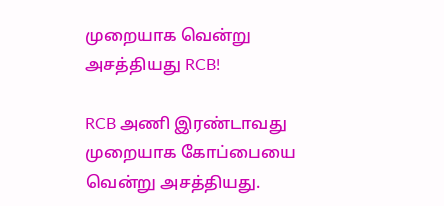முறையாக வென்று அசத்தியது RCB!

RCB அணி இரண்டாவது முறையாக கோப்பையை வென்று அசத்தியது.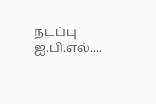நடப்பு ஐ.பி.எல்....